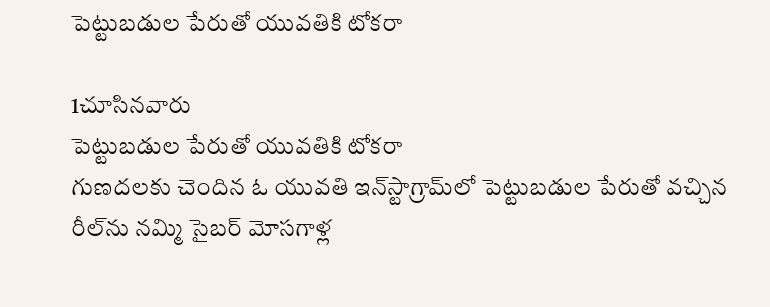పెట్టుబడుల పేరుతో యువతికి టోకరా

1చూసినవారు
పెట్టుబడుల పేరుతో యువతికి టోకరా
గుణదలకు చెందిన ఓ యువతి ఇన్‌స్టాగ్రామ్‌లో పెట్టుబడుల పేరుతో వచ్చిన రీల్‌ను నమ్మి సైబర్ మోసగాళ్ల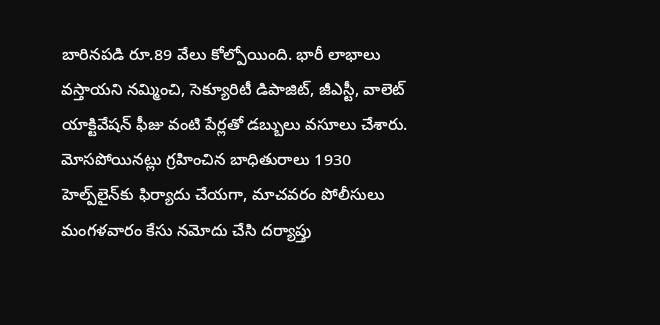బారినపడి రూ.89 వేలు కోల్పోయింది. భారీ లాభాలు వస్తాయని నమ్మించి, సెక్యూరిటీ డిపాజిట్, జీఎస్టీ, వాలెట్ యాక్టివేషన్ ఫీజు వంటి పేర్లతో డబ్బులు వసూలు చేశారు. మోసపోయినట్లు గ్రహించిన బాధితురాలు 1930 హెల్ప్‌లైన్‌కు ఫిర్యాదు చేయగా, మాచవరం పోలీసులు మంగళవారం కేసు నమోదు చేసి దర్యాప్తు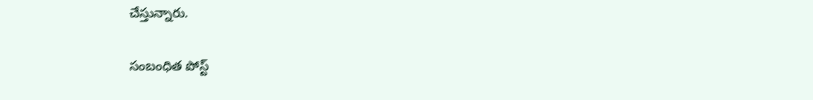చేస్తున్నారు.

సంబంధిత పోస్ట్